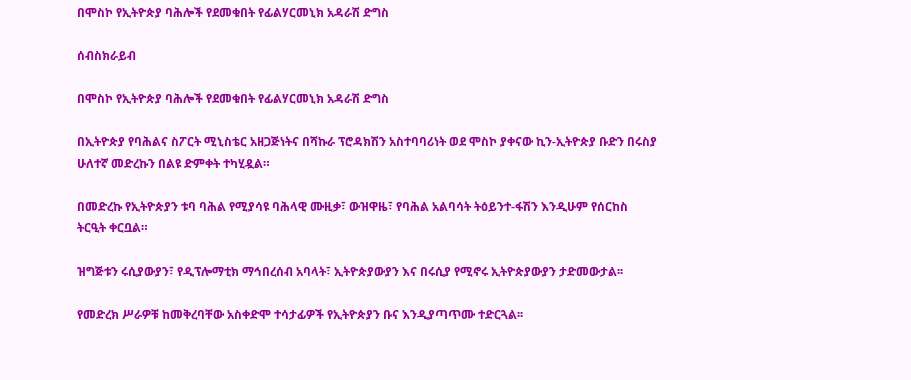በሞስኮ የኢትዮጵያ ባሕሎች የደመቁበት የፊልሃርመኒክ አዳራሽ ድግስ

ሰብስክራይብ

በሞስኮ የኢትዮጵያ ባሕሎች የደመቁበት የፊልሃርመኒክ አዳራሽ ድግስ

በኢትዮጵያ የባሕልና ስፖርት ሚኒስቴር አዘጋጅነትና በሻኩራ ፕሮዳክሽን አስተባባሪነት ወደ ሞስኮ ያቀናው ኪን-ኢትዮጵያ ቡድን በሩስያ ሁለተኛ መድረኩን በልዩ ድምቀት ተካሂዷል።

በመድረኩ የኢትዮጵያን ቱባ ባሕል የሚያሳዩ ባሕላዊ ሙዚቃ፣ ውዝዋዜ፣ የባሕል አልባሳት ትዕይንተ-ፋሽን እንዲሁም የሰርከስ ትርዒት ቀርቧል።

ዝግጅቱን ሩሲያውያን፣ የዲፕሎማቲክ ማኅበረሰብ አባላት፣ ኢትዮጵያውያን እና በሩሲያ የሚኖሩ ኢትዮጵያውያን ታድመውታል፡፡

የመድረክ ሥራዎቹ ከመቅረባቸው አስቀድሞ ተሳታፊዎች የኢትዮጵያን ቡና እንዲያጣጥሙ ተድርጓል፡፡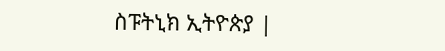ስፑትኒክ ኢትዮጵያ |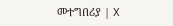መተግበሪያ | X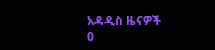አዳዲስ ዜናዎች
0